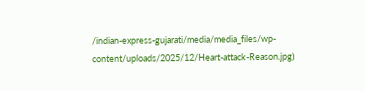/indian-express-gujarati/media/media_files/wp-content/uploads/2025/12/Heart-attack-Reason.jpg)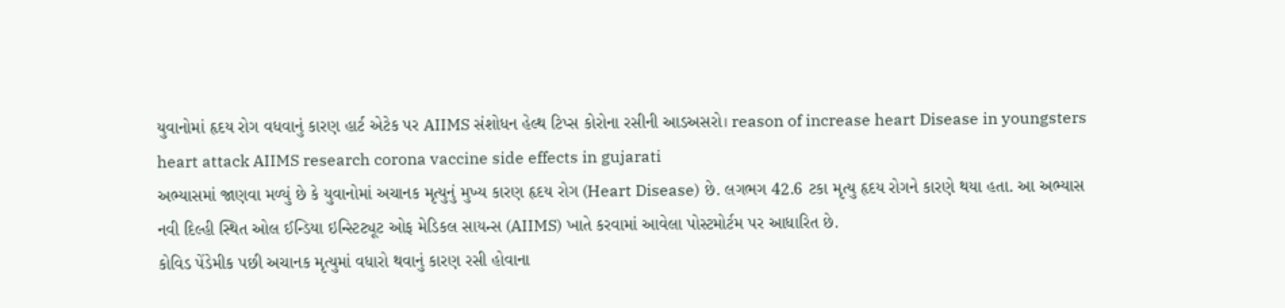યુવાનોમાં હૃદય રોગ વધવાનું કારણ હાર્ટ એટેક પર AIIMS સંશોધન હેલ્થ ટિપ્સ કોરોના રસીની આડઅસરો। reason of increase heart Disease in youngsters heart attack AIIMS research corona vaccine side effects in gujarati
અભ્યાસમાં જાણવા મળ્યું છે કે યુવાનોમાં અચાનક મૃત્યુનું મુખ્ય કારણ હૃદય રોગ (Heart Disease) છે. લગભગ 42.6 ટકા મૃત્યુ હૃદય રોગને કારણે થયા હતા. આ અભ્યાસ નવી દિલ્હી સ્થિત ઓલ ઈન્ડિયા ઇન્સ્ટિટ્યૂટ ઓફ મેડિકલ સાયન્સ (AIIMS) ખાતે કરવામાં આવેલા પોસ્ટમોર્ટમ પર આધારિત છે.
કોવિડ પેંડેમીક પછી અચાનક મૃત્યુમાં વધારો થવાનું કારણ રસી હોવાના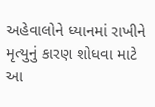અહેવાલોને ધ્યાનમાં રાખીને મૃત્યુનું કારણ શોધવા માટે આ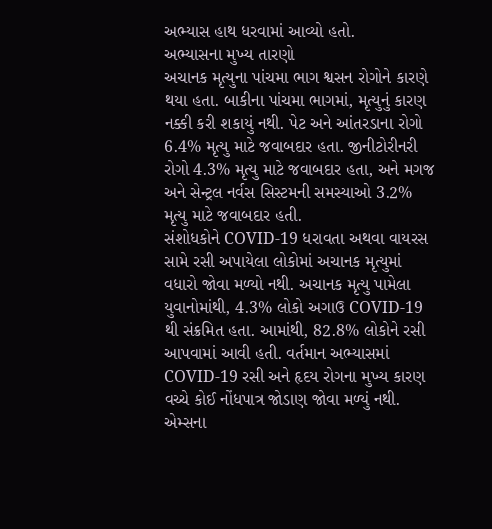અભ્યાસ હાથ ધરવામાં આવ્યો હતો.
અભ્યાસના મુખ્ય તારણો
અચાનક મૃત્યુના પાંચમા ભાગ શ્વસન રોગોને કારણે થયા હતા. બાકીના પાંચમા ભાગમાં, મૃત્યુનું કારણ નક્કી કરી શકાયું નથી. પેટ અને આંતરડાના રોગો 6.4% મૃત્યુ માટે જવાબદાર હતા. જીનીટોરીનરી રોગો 4.3% મૃત્યુ માટે જવાબદાર હતા, અને મગજ અને સેન્ટ્રલ નર્વસ સિસ્ટમની સમસ્યાઓ 3.2% મૃત્યુ માટે જવાબદાર હતી.
સંશોધકોને COVID-19 ધરાવતા અથવા વાયરસ સામે રસી અપાયેલા લોકોમાં અચાનક મૃત્યુમાં વધારો જોવા મળ્યો નથી. અચાનક મૃત્યુ પામેલા યુવાનોમાંથી, 4.3% લોકો અગાઉ COVID-19 થી સંક્રમિત હતા. આમાંથી, 82.8% લોકોને રસી આપવામાં આવી હતી. વર્તમાન અભ્યાસમાં COVID-19 રસી અને હૃદય રોગના મુખ્ય કારણ વચ્ચે કોઈ નોંધપાત્ર જોડાણ જોવા મળ્યું નથી.
એમ્સના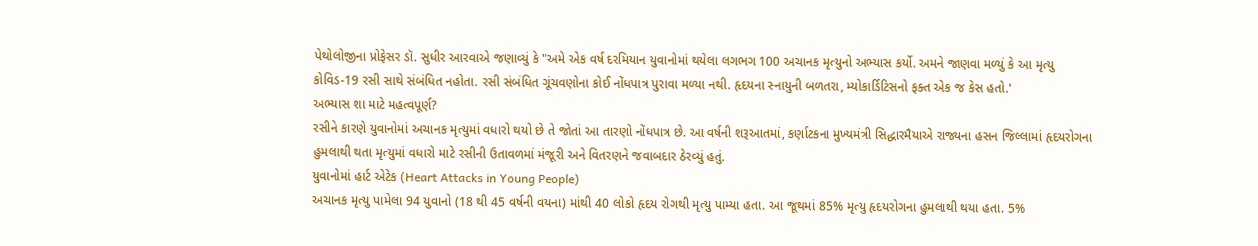પેથોલોજીના પ્રોફેસર ડૉ. સુધીર આરવાએ જણાવ્યું કે "અમે એક વર્ષ દરમિયાન યુવાનોમાં થયેલા લગભગ 100 અચાનક મૃત્યુનો અભ્યાસ કર્યો. અમને જાણવા મળ્યું કે આ મૃત્યુ કોવિડ-19 રસી સાથે સંબંધિત નહોતા. રસી સંબંધિત ગૂંચવણોના કોઈ નોંધપાત્ર પુરાવા મળ્યા નથી. હૃદયના સ્નાયુની બળતરા, મ્યોકાર્ડિટિસનો ફક્ત એક જ કેસ હતો.'
અભ્યાસ શા માટે મહત્વપૂર્ણ?
રસીને કારણે યુવાનોમાં અચાનક મૃત્યુમાં વધારો થયો છે તે જોતાં આ તારણો નોંધપાત્ર છે. આ વર્ષની શરૂઆતમાં, કર્ણાટકના મુખ્યમંત્રી સિદ્ધારમૈયાએ રાજ્યના હસન જિલ્લામાં હૃદયરોગના હુમલાથી થતા મૃત્યુમાં વધારો માટે રસીની ઉતાવળમાં મંજૂરી અને વિતરણને જવાબદાર ઠેરવ્યું હતું.
યુવાનોમાં હાર્ટ એટેક (Heart Attacks in Young People)
અચાનક મૃત્યુ પામેલા 94 યુવાનો (18 થી 45 વર્ષની વયના) માંથી 40 લોકો હૃદય રોગથી મૃત્યુ પામ્યા હતા. આ જૂથમાં 85% મૃત્યુ હૃદયરોગના હુમલાથી થયા હતા. 5%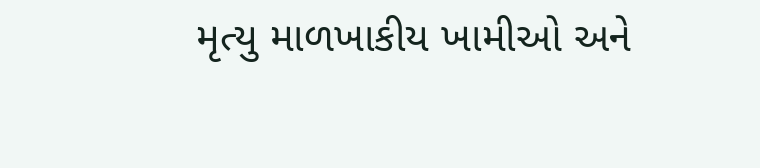મૃત્યુ માળખાકીય ખામીઓ અને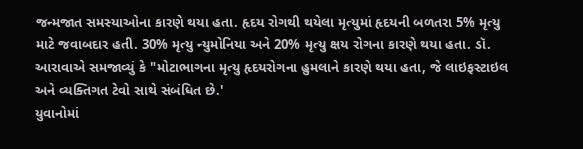જન્મજાત સમસ્યાઓના કારણે થયા હતા. હૃદય રોગથી થયેલા મૃત્યુમાં હૃદયની બળતરા 5% મૃત્યુ માટે જવાબદાર હતી. 30% મૃત્યુ ન્યુમોનિયા અને 20% મૃત્યુ ક્ષય રોગના કારણે થયા હતા. ડૉ. આરાવાએ સમજાવ્યું કે "મોટાભાગના મૃત્યુ હૃદયરોગના હુમલાને કારણે થયા હતા, જે લાઇફસ્ટાઇલ અને વ્યક્તિગત ટેવો સાથે સંબંધિત છે.'
યુવાનોમાં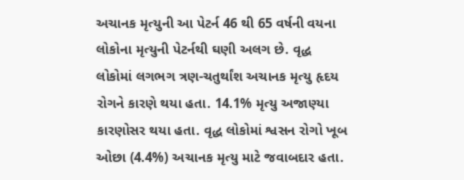અચાનક મૃત્યુની આ પેટર્ન 46 થી 65 વર્ષની વયના લોકોના મૃત્યુની પેટર્નથી ઘણી અલગ છે. વૃદ્ધ લોકોમાં લગભગ ત્રણ-ચતુર્થાંશ અચાનક મૃત્યુ હૃદય રોગને કારણે થયા હતા. 14.1% મૃત્યુ અજાણ્યા કારણોસર થયા હતા. વૃદ્ધ લોકોમાં શ્વસન રોગો ખૂબ ઓછા (4.4%) અચાનક મૃત્યુ માટે જવાબદાર હતા.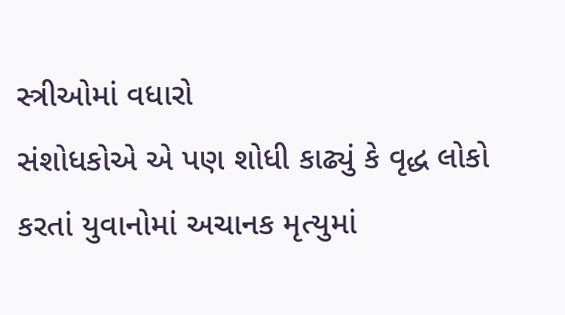સ્ત્રીઓમાં વધારો
સંશોધકોએ એ પણ શોધી કાઢ્યું કે વૃદ્ધ લોકો કરતાં યુવાનોમાં અચાનક મૃત્યુમાં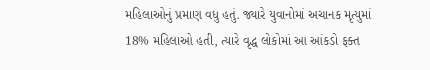મહિલાઓનું પ્રમાણ વધુ હતું. જ્યારે યુવાનોમાં અચાનક મૃત્યુમાં 18% મહિલાઓ હતી, ત્યારે વૃદ્ધ લોકોમાં આ આંકડો ફક્ત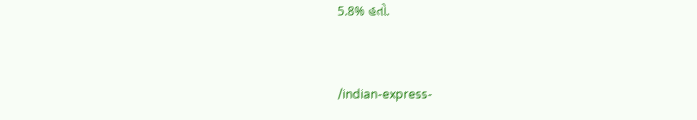5.8% હતો.


/indian-express-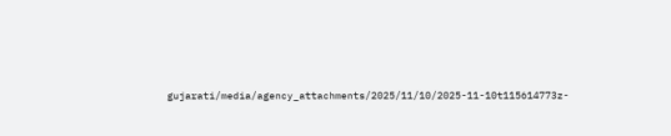gujarati/media/agency_attachments/2025/11/10/2025-11-10t115614773z-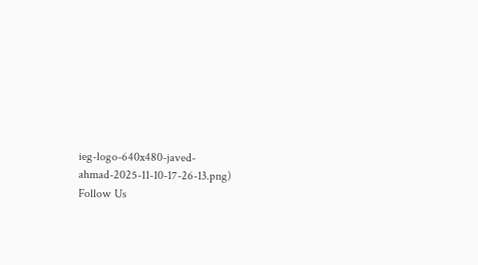ieg-logo-640x480-javed-ahmad-2025-11-10-17-26-13.png)
Follow Us